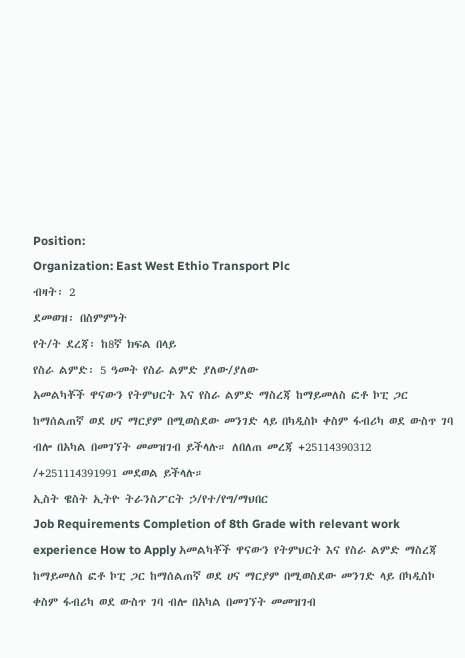Position:
Organization: East West Ethio Transport Plc
ብዛት፡ 2
ደመወዝ፡ በስምምነት
የት/ት ደረጃ፡ ከ8ኛ ክፍል በላይ
የስራ ልምድ፡ 5 ዓመት የስራ ልምድ ያለው/ያለው
አመልካቾች ዋናውን የትምህርት እና የስራ ልምድ ማስረጃ ከማይመለስ ፎቶ ኮፒ ጋር ከማሰልጠኛ ወደ ሀና ማርያም በሚወስደው መንገድ ላይ በካዲስኮ ቀስም ፋብሪካ ወደ ውስጥ ገባ ብሎ በአካል በመገኘት መመዝገብ ይችላሉ። ለበለጠ መረጃ +25114390312 /+251114391991 መደወል ይችላሉ።
ኢስት ዌስት ኢትዮ ትራንስፖርት ኃ/የተ/የግ/ማህበር
Job Requirements Completion of 8th Grade with relevant work experience How to Apply አመልካቾች ዋናውን የትምህርት እና የስራ ልምድ ማስረጃ ከማይመለስ ፎቶ ኮፒ ጋር ከማሰልጠኛ ወደ ሀና ማርያም በሚወስደው መንገድ ላይ በካዲስኮ ቀስም ፋብሪካ ወደ ውስጥ ገባ ብሎ በአካል በመገኘት መመዝገብ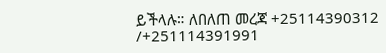ይችላሉ። ለበለጠ መረጃ +25114390312 /+251114391991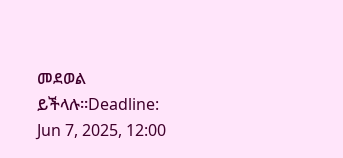መደወል ይችላሉ።Deadline: Jun 7, 2025, 12:00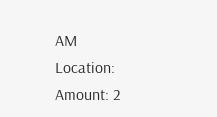AM
Location:
Amount: 2